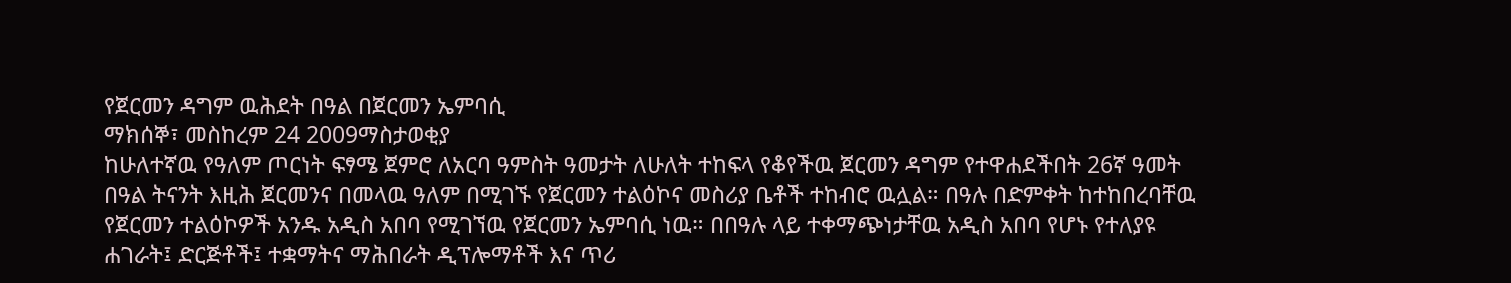የጀርመን ዳግም ዉሕደት በዓል በጀርመን ኤምባሲ
ማክሰኞ፣ መስከረም 24 2009ማስታወቂያ
ከሁለተኛዉ የዓለም ጦርነት ፍፃሜ ጀምሮ ለአርባ ዓምስት ዓመታት ለሁለት ተከፍላ የቆየችዉ ጀርመን ዳግም የተዋሐደችበት 26ኛ ዓመት በዓል ትናንት እዚሕ ጀርመንና በመላዉ ዓለም በሚገኙ የጀርመን ተልዕኮና መስሪያ ቤቶች ተከብሮ ዉሏል። በዓሉ በድምቀት ከተከበረባቸዉ የጀርመን ተልዕኮዎች አንዱ አዲስ አበባ የሚገኘዉ የጀርመን ኤምባሲ ነዉ። በበዓሉ ላይ ተቀማጭነታቸዉ አዲስ አበባ የሆኑ የተለያዩ ሐገራት፤ ድርጅቶች፤ ተቋማትና ማሕበራት ዲፕሎማቶች እና ጥሪ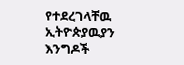የተደረገላቸዉ ኢትዮጵያዉያን እንግዶች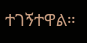ተገኝተዋል።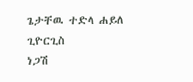ጌታቸዉ ተድላ ሐይለ ጊዮርጊስ
ነጋሽ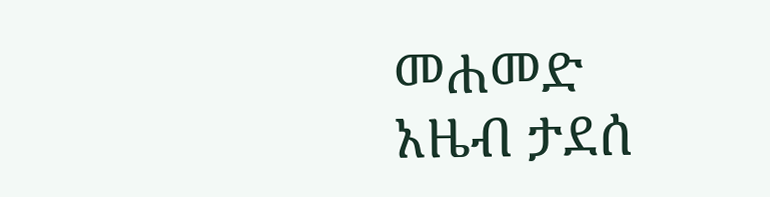መሐመድ
አዜብ ታደሰ